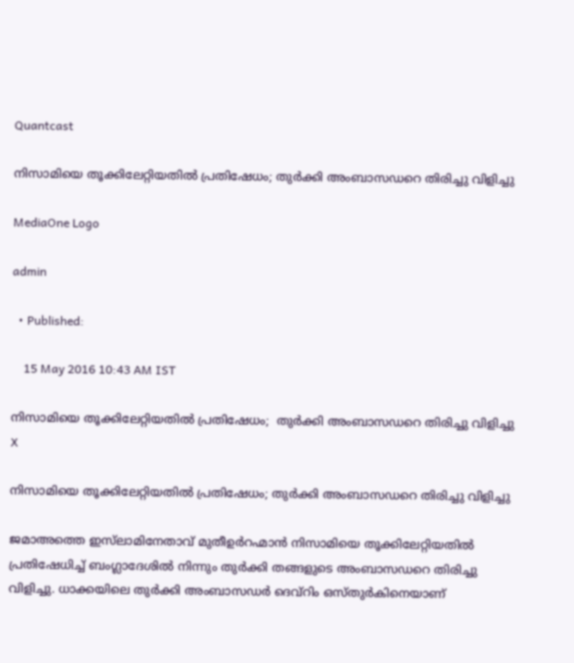Quantcast

നിസാമിയെ തൂക്കിലേറ്റിയതില്‍ പ്രതിഷേധം; തുര്‍ക്കി അംബാസഡറെ തിരിച്ചു വിളിച്ചു

MediaOne Logo

admin

  • Published:

    15 May 2016 10:43 AM IST

നിസാമിയെ തൂക്കിലേറ്റിയതില്‍ പ്രതിഷേധം;  തുര്‍ക്കി അംബാസഡറെ തിരിച്ചു വിളിച്ചു
X

നിസാമിയെ തൂക്കിലേറ്റിയതില്‍ പ്രതിഷേധം; തുര്‍ക്കി അംബാസഡറെ തിരിച്ചു വിളിച്ചു

ജമാഅത്തെ ഇസ്‌ലാമിനേതാവ് മുതീഉര്‍റഹ്മാന്‍ നിസാമിയെ തൂക്കിലേറ്റിയതില്‍ പ്രതിഷേധിച്ച് ബംഗ്ലാദേശില്‍ നിന്നും തുര്‍ക്കി തങ്ങളുടെ അംബാസഡറെ തിരിച്ചു വിളിച്ചു. ധാക്കയിലെ തുര്‍ക്കി അംബാസഡര്‍ ദെവ്‌റിം ഒസ്തുര്‍കിനെയാണ്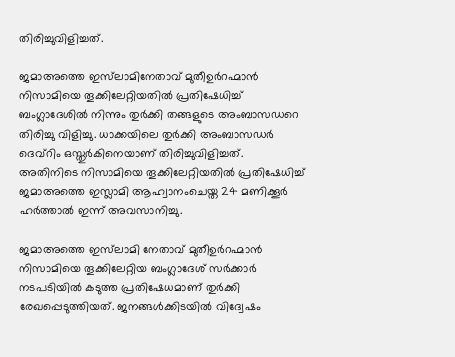തിരിച്ചുവിളിച്ചത്.

ജമാഅത്തെ ഇസ്‌ലാമിനേതാവ് മുതീഉര്‍റഹ്മാന്‍ നിസാമിയെ തൂക്കിലേറ്റിയതില്‍ പ്രതിഷേധിച്ച് ബംഗ്ലാദേശില്‍ നിന്നും തുര്‍ക്കി തങ്ങളുടെ അംബാസഡറെ തിരിച്ചു വിളിച്ചു. ധാക്കയിലെ തുര്‍ക്കി അംബാസഡര്‍ ദെവ്‌റിം ഒസ്തുര്‍കിനെയാണ് തിരിച്ചുവിളിച്ചത്. അതിനിടെ നിസാമിയെ തൂക്കിലേറ്റിയതില്‍ പ്രതിഷേധിച്ച് ജമാഅത്തെ ഇസ്ലാമി ആഹ്വാനംചെയ്ത 24 മണിക്കൂര്‍ ഹര്‍ത്താല്‍ ഇന്ന് അവസാനിച്ചു.

ജമാഅത്തെ ഇസ്‌ലാമി നേതാവ് മുതീഉര്‍റഹ്മാന്‍ നിസാമിയെ തൂക്കിലേറ്റിയ ബംഗ്ലാദേശ് സര്‍ക്കാര്‍ നടപടിയില്‍ കടുത്ത പ്രതിഷേധമാണ് തുര്‍ക്കി രേഖപ്പെടുത്തിയത്. ജനങ്ങള്‍ക്കിടയില്‍ വിദ്വേഷം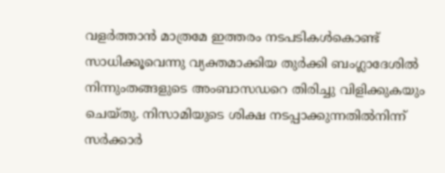വളര്‍ത്താന്‍ മാത്രമേ ഇത്തരം നടപടികള്‍കൊണ്ട് സാധിക്കൂവെന്നു വ്യക്തമാക്കിയ തുര്‍ക്കി ബംഗ്ലാദേശില്‍ നിന്നുംതങ്ങളുടെ അംബാസഡറെ തിരിച്ചു വിളിക്കുകയും ചെയ്തു. നിസാമിയുടെ ശിക്ഷ നടപ്പാക്കുന്നതില്‍നിന്ന് സര്‍ക്കാര്‍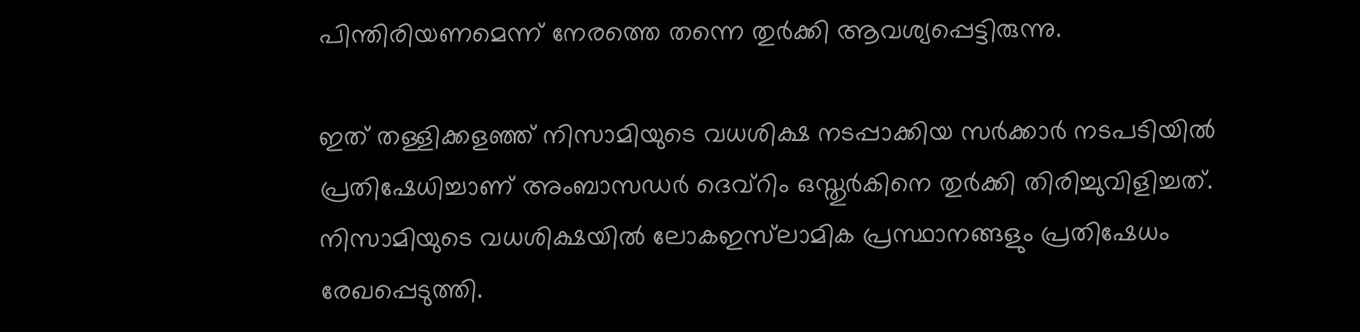പിന്തിരിയണമെന്ന് നേരത്തെ തന്നെ തുര്‍ക്കി ആവശ്യപ്പെട്ടിരുന്നു.

ഇത് തള്ളിക്കളഞ്ഞ് നിസാമിയുടെ വധശിക്ഷ നടപ്പാക്കിയ സര്‍ക്കാര്‍ നടപടിയില്‍ പ്രതിഷേധിച്ചാണ് അംബാസഡര്‍ ദെവ്‌റിം ഒസ്തുര്‍കിനെ തുര്‍ക്കി തിരിച്ചുവിളിച്ചത്. നിസാമിയുടെ വധശിക്ഷയില്‍ ലോകഇസ്‌ലാമിക പ്രസ്ഥാനങ്ങളും പ്രതിഷേധം രേഖപ്പെടുത്തി.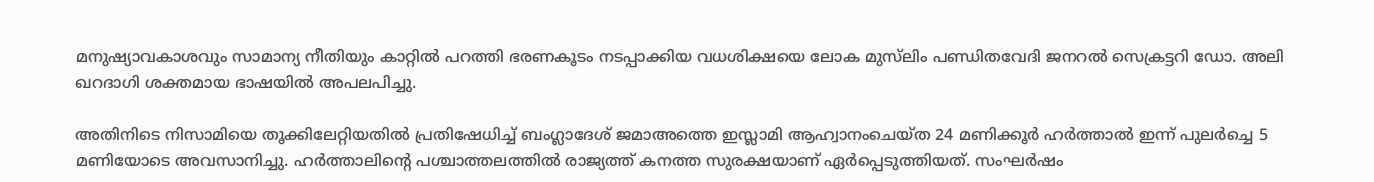മനുഷ്യാവകാശവും സാമാന്യ നീതിയും കാറ്റില്‍ പറത്തി ഭരണകൂടം നടപ്പാക്കിയ വധശിക്ഷയെ ലോക മുസ്‌ലിം പണ്ഡിതവേദി ജനറല്‍ സെക്രട്ടറി ഡോ. അലി ഖറദാഗി ശക്തമായ ഭാഷയില്‍ അപലപിച്ചു.

അതിനിടെ നിസാമിയെ തൂക്കിലേറ്റിയതില്‍ പ്രതിഷേധിച്ച് ബംഗ്ലാദേശ് ജമാഅത്തെ ഇസ്ലാമി ആഹ്വാനംചെയ്ത 24 മണിക്കൂര്‍ ഹര്‍ത്താല്‍ ഇന്ന് പുലര്‍ച്ചെ 5 മണിയോടെ അവസാനിച്ചു. ഹര്‍ത്താലിന്റെ പശ്ചാത്തലത്തില്‍ രാജ്യത്ത് കനത്ത സുരക്ഷയാണ് ഏര്‍പ്പെടുത്തിയത്. സംഘര്‍ഷം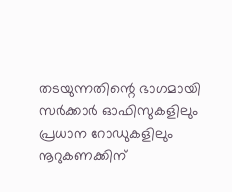തടയുന്നതിന്റെ ഭാഗമായി സര്‍ക്കാര്‍ ഓഫിസുകളിലും പ്രധാന റോഡുകളിലും നൂറുകണക്കിന്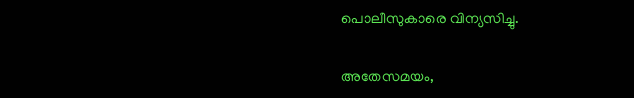പൊലീസുകാരെ വിന്യസിച്ചു.

അതേസമയം,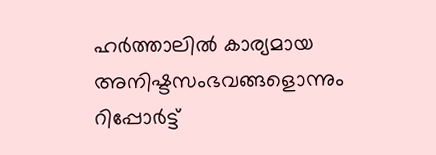ഹര്‍ത്താലില്‍ കാര്യമായ അനിഷ്ടസംഭവങ്ങളൊന്നും റിപ്പോര്‍ട്ട്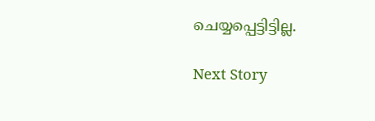ചെയ്യപ്പെട്ടിട്ടില്ല.

Next Story